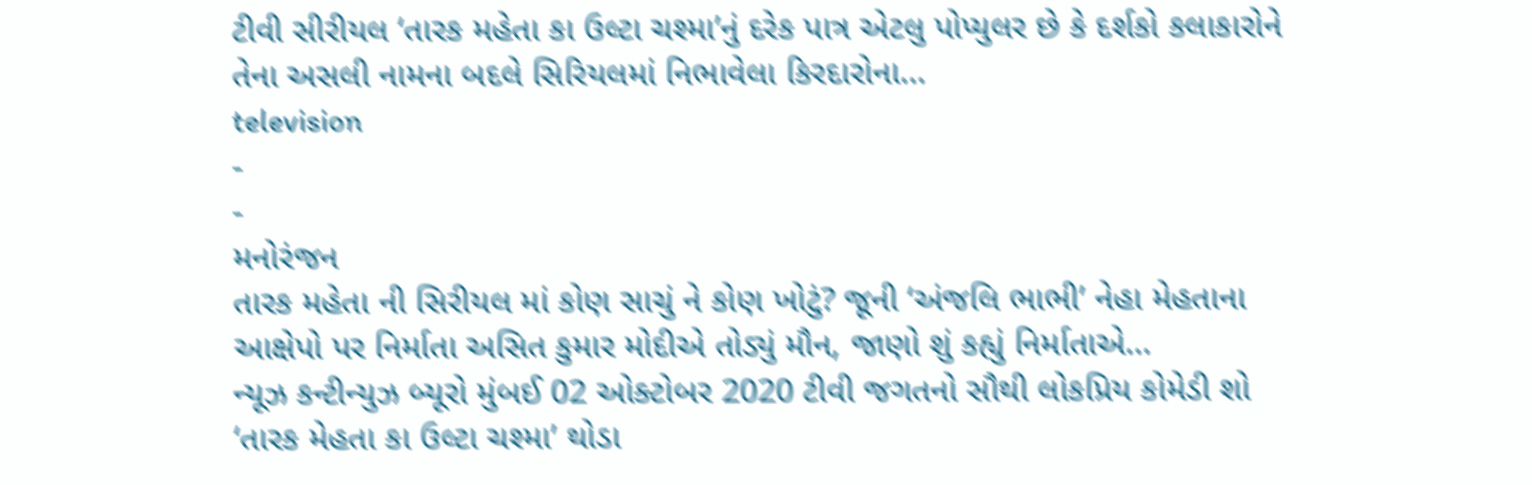ટીવી સીરીયલ ‘તારક મહેતા કા ઉલ્ટા ચશ્મા’નું દરેક પાત્ર એટલુ પોપ્યુલર છે કે દર્શકો કલાકારોને તેના અસલી નામના બદલે સિરિયલમાં નિભાવેલા કિરદારોના…
television
-
-
મનોરંજન
તારક મહેતા ની સિરીયલ માં કોણ સાચું ને કોણ ખોટું? જૂની ‘અંજલિ ભાભી’ નેહા મેહતાના આક્ષેપો પર નિર્માતા અસિત કુમાર મોદીએ તોડ્યું મૌન, જાણો શું કહ્યું નિર્માતાએ…
ન્યૂઝ કન્ટીન્યુઝ બ્યૂરો મુંબઈ 02 ઓક્ટોબર 2020 ટીવી જગતનો સૌથી લોકપ્રિય કોમેડી શો ‘તારક મેહતા કા ઉલ્ટા ચશ્મા’ થોડા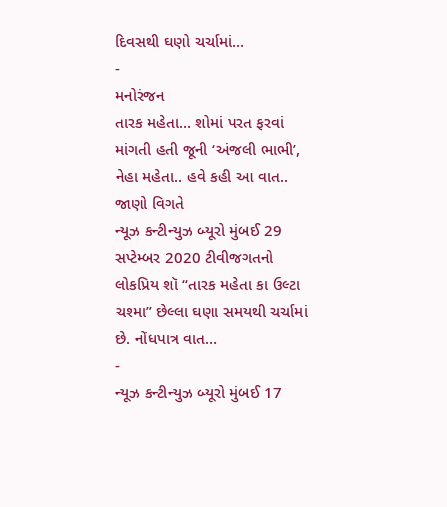દિવસથી ઘણો ચર્ચામાં…
-
મનોરંજન
તારક મહેતા… શોમાં પરત ફરવાં માંગતી હતી જૂની ‘અંજલી ભાભી’, નેહા મહેતા.. હવે કહી આ વાત.. જાણો વિગતે
ન્યૂઝ કન્ટીન્યુઝ બ્યૂરો મુંબઈ 29 સપ્ટેમ્બર 2020 ટીવીજગતનો લોકપ્રિય શૉ “તારક મહેતા કા ઉલ્ટા ચશ્મા” છેલ્લા ઘણા સમયથી ચર્ચામાં છે. નોંધપાત્ર વાત…
-
ન્યૂઝ કન્ટીન્યુઝ બ્યૂરો મુંબઈ 17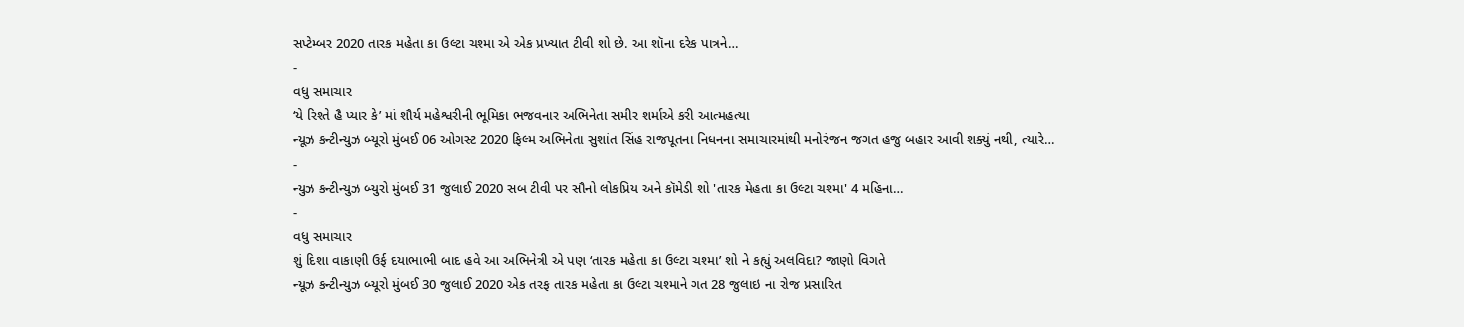સપ્ટેમ્બર 2020 તારક મહેતા કા ઉલ્ટા ચશ્મા એ એક પ્રખ્યાત ટીવી શો છે. આ શૉના દરેક પાત્રને…
-
વધુ સમાચાર
‘યે રિશ્તે હૈ પ્યાર કે’ માં શૌર્ય મહેશ્વરીની ભૂમિકા ભજવનાર અભિનેતા સમીર શર્માએ કરી આત્મહત્યા
ન્યૂઝ કન્ટીન્યુઝ બ્યૂરો મુંબઈ 06 ઓગસ્ટ 2020 ફિલ્મ અભિનેતા સુશાંત સિંહ રાજપૂતના નિધનના સમાચારમાંથી મનોરંજન જગત હજુ બહાર આવી શક્યું નથી, ત્યારે…
-
ન્યુઝ કન્ટીન્યુઝ બ્યુરો મુંબઈ 31 જુલાઈ 2020 સબ ટીવી પર સૌનો લોકપ્રિય અને કૉમેડી શો 'તારક મેહતા કા ઉલ્ટા ચશ્મા' 4 મહિના…
-
વધુ સમાચાર
શું દિશા વાકાણી ઉર્ફ દયાભાભી બાદ હવે આ અભિનેત્રી એ પણ ‘તારક મહેતા કા ઉલ્ટા ચશ્મા’ શો ને કહ્યું અલવિદા? જાણો વિગતે
ન્યૂઝ કન્ટીન્યુઝ બ્યૂરો મુંબઈ 30 જુલાઈ 2020 એક તરફ તારક મહેતા કા ઉલ્ટા ચશ્માને ગત 28 જુલાઇ ના રોજ પ્રસારિત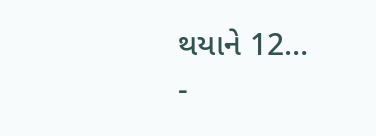થયાને 12…
-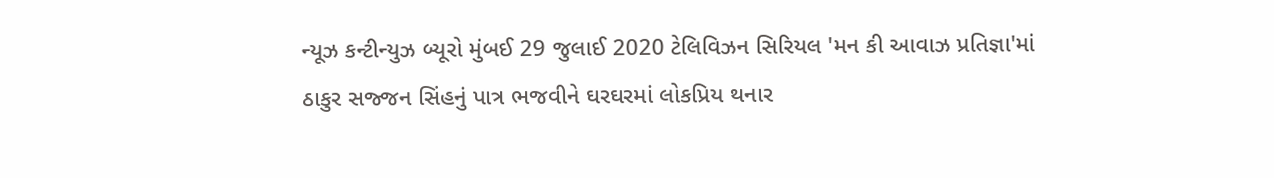ન્યૂઝ કન્ટીન્યુઝ બ્યૂરો મુંબઈ 29 જુલાઈ 2020 ટેલિવિઝન સિરિયલ 'મન કી આવાઝ પ્રતિજ્ઞા'માં ઠાકુર સજ્જન સિંહનું પાત્ર ભજવીને ઘરઘરમાં લોકપ્રિય થનાર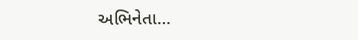અભિનેતા…